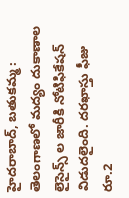హైదరాబాద్, బతుకమ్మ : తెలంగాణలో మద్యం దుకాణాల లైసైన్స్ ల జారీకి నోటిఫికేషన్ విడుదలైంది. దరఖాస్తు ఫీజు రూ.2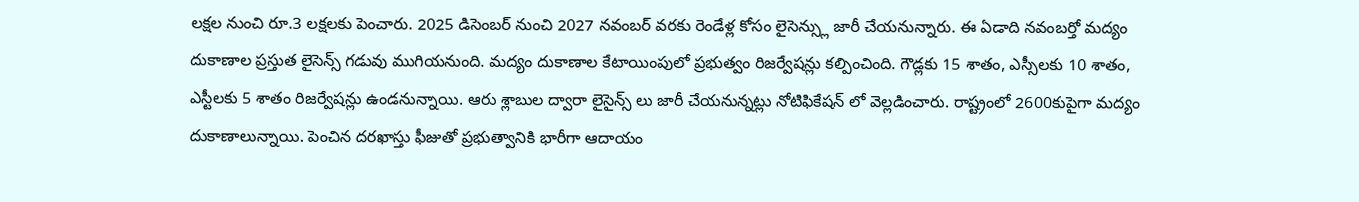లక్షల నుంచి రూ.3 లక్షలకు పెంచారు. 2025 డిసెంబర్ నుంచి 2027 నవంబర్ వరకు రెండేళ్ల కోసం లైసెన్స్లు జారీ చేయనున్నారు. ఈ ఏడాది నవంబర్తో మద్యం దుకాణాల ప్రస్తుత లైసెన్స్ గడువు ముగియనుంది. మద్యం దుకాణాల కేటాయింపులో ప్రభుత్వం రిజర్వేషన్లు కల్పించింది. గౌడ్లకు 15 శాతం, ఎస్సీలకు 10 శాతం, ఎస్టీలకు 5 శాతం రిజర్వేషన్లు ఉండనున్నాయి. ఆరు శ్లాబుల ద్వారా లైసైన్స్ లు జారీ చేయనున్నట్లు నోటిఫికేషన్ లో వెల్లడించారు. రాష్ట్రంలో 2600కుపైగా మద్యం దుకాణాలున్నాయి. పెంచిన దరఖాస్తు ఫీజుతో ప్రభుత్వానికి భారీగా ఆదాయం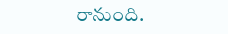రానుంది.